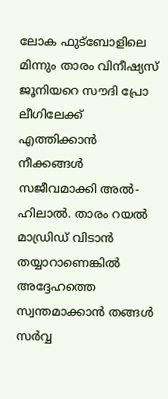ലോക ഫുട്ബോളിലെ മിന്നും താരം വിനീഷ്യസ് ജൂനിയറെ സൗദി പ്രോ ലീഗിലേക്ക് എത്തിക്കാൻ നീക്കങ്ങൾ സജീവമാക്കി അൽ-ഹിലാൽ. താരം റയൽ മാഡ്രിഡ് വിടാൻ തയ്യാറാണെങ്കിൽ അദ്ദേഹത്തെ സ്വന്തമാക്കാൻ തങ്ങൾ സർവ്വ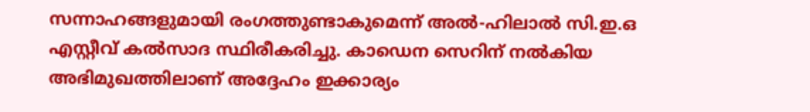സന്നാഹങ്ങളുമായി രംഗത്തുണ്ടാകുമെന്ന് അൽ-ഹിലാൽ സി.ഇ.ഒ എസ്റ്റീവ് കൽസാദ സ്ഥിരീകരിച്ചു. കാഡെന സെറിന് നൽകിയ അഭിമുഖത്തിലാണ് അദ്ദേഹം ഇക്കാര്യം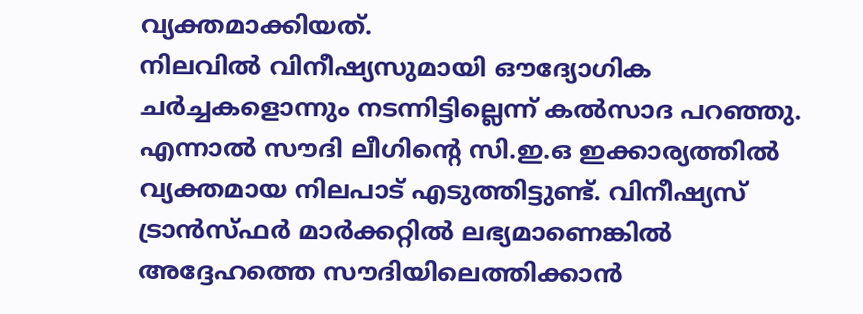വ്യക്തമാക്കിയത്.
നിലവിൽ വിനീഷ്യസുമായി ഔദ്യോഗിക ചർച്ചകളൊന്നും നടന്നിട്ടില്ലെന്ന് കൽസാദ പറഞ്ഞു. എന്നാൽ സൗദി ലീഗിന്റെ സി.ഇ.ഒ ഇക്കാര്യത്തിൽ വ്യക്തമായ നിലപാട് എടുത്തിട്ടുണ്ട്. വിനീഷ്യസ് ട്രാൻസ്ഫർ മാർക്കറ്റിൽ ലഭ്യമാണെങ്കിൽ അദ്ദേഹത്തെ സൗദിയിലെത്തിക്കാൻ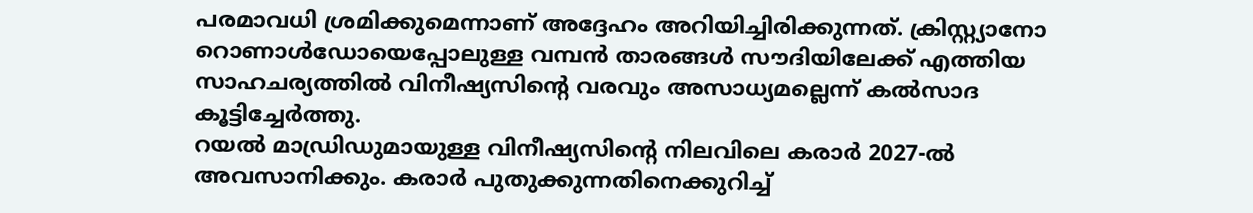പരമാവധി ശ്രമിക്കുമെന്നാണ് അദ്ദേഹം അറിയിച്ചിരിക്കുന്നത്. ക്രിസ്റ്റ്യാനോ റൊണാൾഡോയെപ്പോലുള്ള വമ്പൻ താരങ്ങൾ സൗദിയിലേക്ക് എത്തിയ സാഹചര്യത്തിൽ വിനീഷ്യസിന്റെ വരവും അസാധ്യമല്ലെന്ന് കൽസാദ കൂട്ടിച്ചേർത്തു.
റയൽ മാഡ്രിഡുമായുള്ള വിനീഷ്യസിന്റെ നിലവിലെ കരാർ 2027-ൽ അവസാനിക്കും. കരാർ പുതുക്കുന്നതിനെക്കുറിച്ച്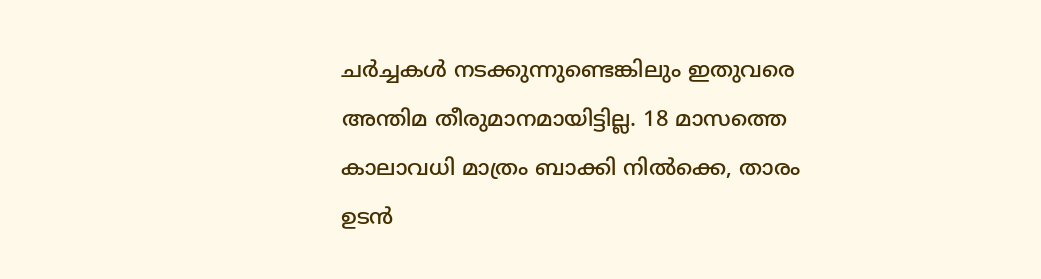ചർച്ചകൾ നടക്കുന്നുണ്ടെങ്കിലും ഇതുവരെ അന്തിമ തീരുമാനമായിട്ടില്ല. 18 മാസത്തെ കാലാവധി മാത്രം ബാക്കി നിൽക്കെ, താരം ഉടൻ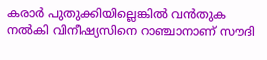കരാർ പുതുക്കിയില്ലെങ്കിൽ വൻതുക നൽകി വിനീഷ്യസിനെ റാഞ്ചാനാണ് സൗദി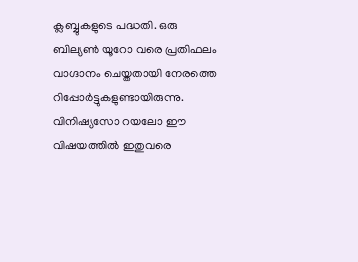ക്ലബ്ബുകളുടെ പദ്ധതി. ഒരു ബില്യൺ യൂറോ വരെ പ്രതിഫലം വാഗ്ദാനം ചെയ്തതായി നേരത്തെ റിപ്പോർട്ടുകളുണ്ടായിരുന്നു.
വിനിഷ്യസോ റയലോ ഈ വിഷയത്തിൽ ഇതുവരെ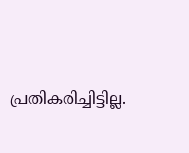പ്രതികരിച്ചിട്ടില്ല.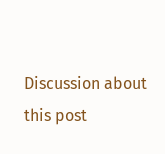Discussion about this post